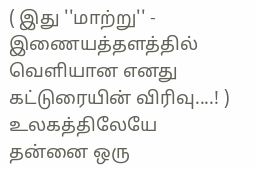( இது ''மாற்று'' - இணையத்தளத்தில் வெளியான எனது கட்டுரையின் விரிவு....! )
உலகத்திலேயே தன்னை ஒரு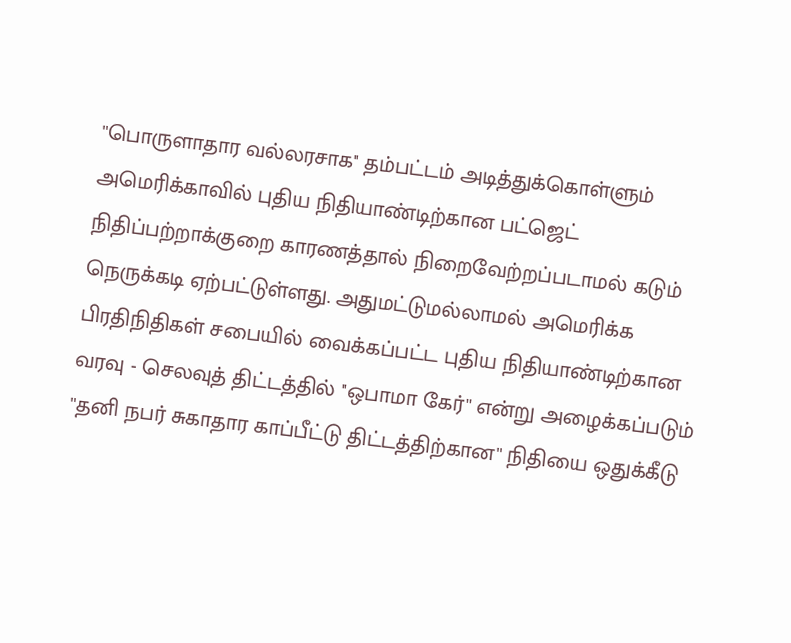''பொருளாதார வல்லரசாக'' தம்பட்டம் அடித்துக்கொள்ளும் அமெரிக்காவில் புதிய நிதியாண்டிற்கான பட்ஜெட் நிதிப்பற்றாக்குறை காரணத்தால் நிறைவேற்றப்படாமல் கடும் நெருக்கடி ஏற்பட்டுள்ளது. அதுமட்டுமல்லாமல் அமெரிக்க பிரதிநிதிகள் சபையில் வைக்கப்பட்ட புதிய நிதியாண்டிற்கான வரவு - செலவுத் திட்டத்தில் ''ஒபாமா கேர்'' என்று அழைக்கப்படும் ''தனி நபர் சுகாதார காப்பீட்டு திட்டத்திற்கான'' நிதியை ஒதுக்கீடு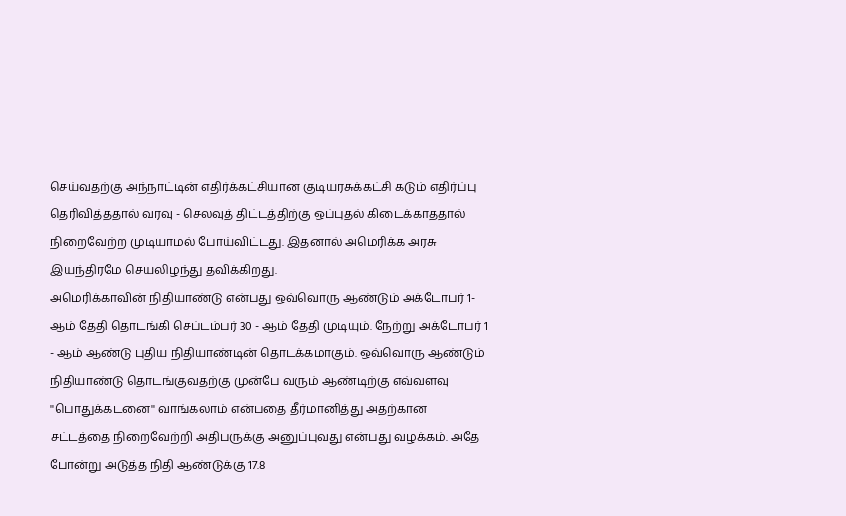செய்வதற்கு அந்நாட்டின் எதிர்க்கட்சியான குடியரசுக்கட்சி கடும் எதிர்ப்பு தெரிவித்ததால் வரவு - செலவுத் திட்டத்திற்கு ஒப்புதல் கிடைக்காததால் நிறைவேற்ற முடியாமல் போய்விட்டது. இதனால் அமெரிக்க அரசு இயந்திரமே செயலிழந்து தவிக்கிறது.
அமெரிக்காவின் நிதியாண்டு என்பது ஒவ்வொரு ஆண்டும் அக்டோபர் 1-ஆம் தேதி தொடங்கி செப்டம்பர் 30 - ஆம் தேதி முடியும். நேற்று அக்டோபர் 1 - ஆம் ஆண்டு புதிய நிதியாண்டின் தொடக்கமாகும். ஒவ்வொரு ஆண்டும் நிதியாண்டு தொடங்குவதற்கு முன்பே வரும் ஆண்டிற்கு எவ்வளவு ''பொதுக்கடனை'' வாங்கலாம் என்பதை தீர்மானித்து அதற்கான சட்டத்தை நிறைவேற்றி அதிபருக்கு அனுப்புவது என்பது வழக்கம். அதே போன்று அடுத்த நிதி ஆண்டுக்கு 17.8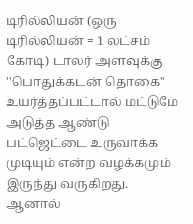டிரில்லியன் (ஒரு டிரில்லியன் = 1 லட்சம் கோடி) டாலர் அளவுக்கு ''பொதுக்கடன் தொகை'' உயர்த்தப்பட்டால் மட்டுமே அடுத்த ஆண்டு பட்ஜெட்டை உருவாக்க முடியும் என்ற வழக்கமும் இருந்து வருகிறது. ஆனால்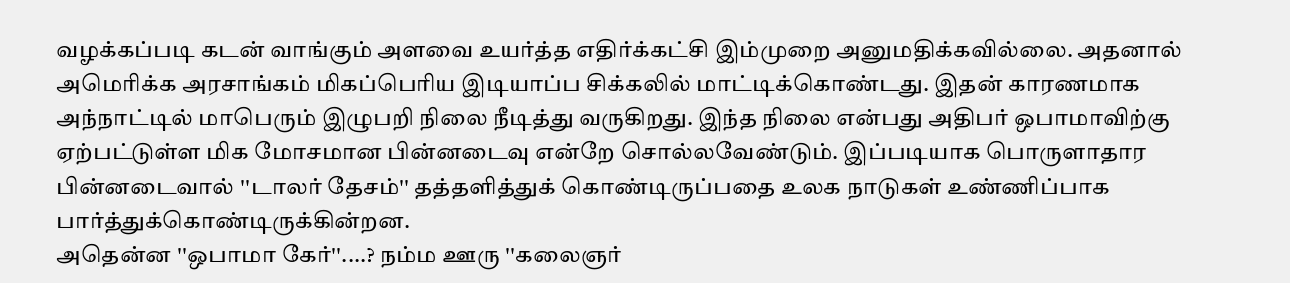வழக்கப்படி கடன் வாங்கும் அளவை உயர்த்த எதிர்க்கட்சி இம்முறை அனுமதிக்கவில்லை. அதனால் அமெரிக்க அரசாங்கம் மிகப்பெரிய இடியாப்ப சிக்கலில் மாட்டிக்கொண்டது. இதன் காரணமாக அந்நாட்டில் மாபெரும் இழுபறி நிலை நீடித்து வருகிறது. இந்த நிலை என்பது அதிபர் ஒபாமாவிற்கு ஏற்பட்டுள்ள மிக மோசமான பின்னடைவு என்றே சொல்லவேண்டும். இப்படியாக பொருளாதார பின்னடைவால் ''டாலர் தேசம்'' தத்தளித்துக் கொண்டிருப்பதை உலக நாடுகள் உண்ணிப்பாக பார்த்துக்கொண்டிருக்கின்றன.
அதென்ன ''ஒபாமா கேர்''....? நம்ம ஊரு ''கலைஞர்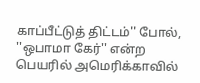காப்பீட்டுத் திட்டம்'' போல், ''ஒபாமா கேர்'' என்ற பெயரில் அமெரிக்காவில்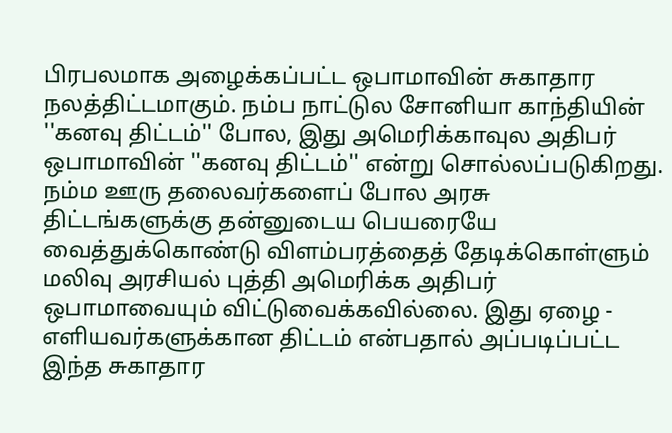பிரபலமாக அழைக்கப்பட்ட ஒபாமாவின் சுகாதார நலத்திட்டமாகும். நம்ப நாட்டுல சோனியா காந்தியின் ''கனவு திட்டம்'' போல, இது அமெரிக்காவுல அதிபர் ஒபாமாவின் ''கனவு திட்டம்'' என்று சொல்லப்படுகிறது. நம்ம ஊரு தலைவர்களைப் போல அரசு திட்டங்களுக்கு தன்னுடைய பெயரையே வைத்துக்கொண்டு விளம்பரத்தைத் தேடிக்கொள்ளும் மலிவு அரசியல் புத்தி அமெரிக்க அதிபர் ஒபாமாவையும் விட்டுவைக்கவில்லை. இது ஏழை - எளியவர்களுக்கான திட்டம் என்பதால் அப்படிப்பட்ட இந்த சுகாதார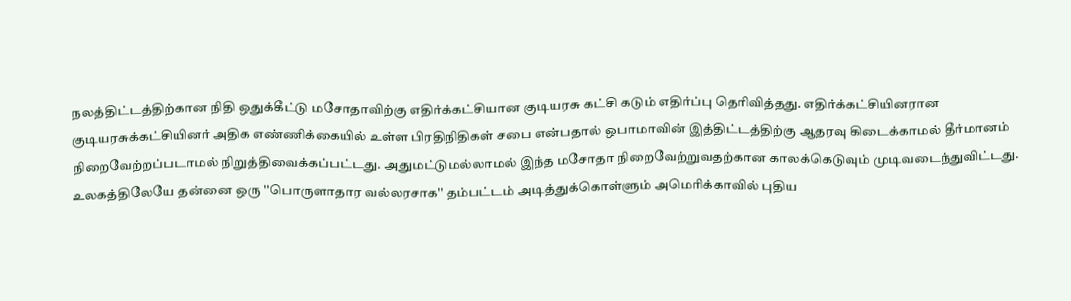நலத்திட்டத்திற்கான நிதி ஒதுக்கீட்டு மசோதாவிற்கு எதிர்க்கட்சியான குடியரசு கட்சி கடும் எதிர்ப்பு தெரிவித்தது. எதிர்க்கட்சியினரான குடியரசுக்கட்சியினர் அதிக எண்ணிக்கையில் உள்ள பிரதிநிதிகள் சபை என்பதால் ஒபாமாவின் இத்திட்டத்திற்கு ஆதரவு கிடைக்காமல் தீர்மானம் நிறைவேற்றப்படாமல் நிறுத்திவைக்கப்பட்டது. அதுமட்டுமல்லாமல் இந்த மசோதா நிறைவேற்றுவதற்கான காலக்கெடுவும் முடிவடைந்துவிட்டது.
உலகத்திலேயே தன்னை ஒரு ''பொருளாதார வல்லரசாக'' தம்பட்டம் அடித்துக்கொள்ளும் அமெரிக்காவில் புதிய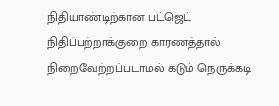நிதியாண்டிற்கான பட்ஜெட் நிதிப்பற்றாக்குறை காரணத்தால் நிறைவேற்றப்படாமல் கடும் நெருக்கடி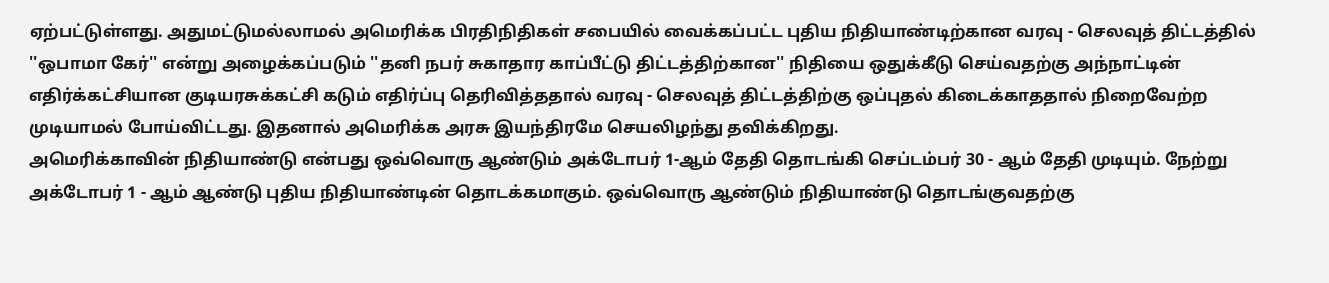ஏற்பட்டுள்ளது. அதுமட்டுமல்லாமல் அமெரிக்க பிரதிநிதிகள் சபையில் வைக்கப்பட்ட புதிய நிதியாண்டிற்கான வரவு - செலவுத் திட்டத்தில் ''ஒபாமா கேர்'' என்று அழைக்கப்படும் ''தனி நபர் சுகாதார காப்பீட்டு திட்டத்திற்கான'' நிதியை ஒதுக்கீடு செய்வதற்கு அந்நாட்டின் எதிர்க்கட்சியான குடியரசுக்கட்சி கடும் எதிர்ப்பு தெரிவித்ததால் வரவு - செலவுத் திட்டத்திற்கு ஒப்புதல் கிடைக்காததால் நிறைவேற்ற முடியாமல் போய்விட்டது. இதனால் அமெரிக்க அரசு இயந்திரமே செயலிழந்து தவிக்கிறது.
அமெரிக்காவின் நிதியாண்டு என்பது ஒவ்வொரு ஆண்டும் அக்டோபர் 1-ஆம் தேதி தொடங்கி செப்டம்பர் 30 - ஆம் தேதி முடியும். நேற்று அக்டோபர் 1 - ஆம் ஆண்டு புதிய நிதியாண்டின் தொடக்கமாகும். ஒவ்வொரு ஆண்டும் நிதியாண்டு தொடங்குவதற்கு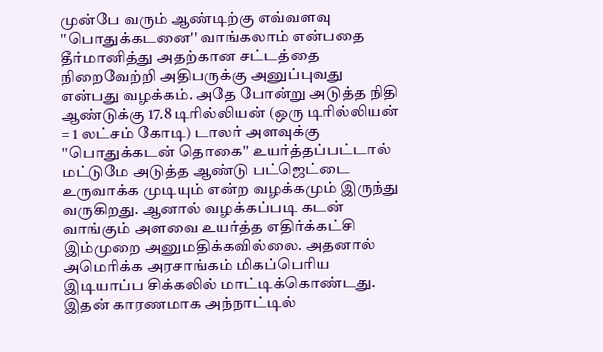முன்பே வரும் ஆண்டிற்கு எவ்வளவு ''பொதுக்கடனை'' வாங்கலாம் என்பதை தீர்மானித்து அதற்கான சட்டத்தை நிறைவேற்றி அதிபருக்கு அனுப்புவது என்பது வழக்கம். அதே போன்று அடுத்த நிதி ஆண்டுக்கு 17.8 டிரில்லியன் (ஒரு டிரில்லியன் = 1 லட்சம் கோடி) டாலர் அளவுக்கு ''பொதுக்கடன் தொகை'' உயர்த்தப்பட்டால் மட்டுமே அடுத்த ஆண்டு பட்ஜெட்டை உருவாக்க முடியும் என்ற வழக்கமும் இருந்து வருகிறது. ஆனால் வழக்கப்படி கடன் வாங்கும் அளவை உயர்த்த எதிர்க்கட்சி இம்முறை அனுமதிக்கவில்லை. அதனால் அமெரிக்க அரசாங்கம் மிகப்பெரிய இடியாப்ப சிக்கலில் மாட்டிக்கொண்டது. இதன் காரணமாக அந்நாட்டில்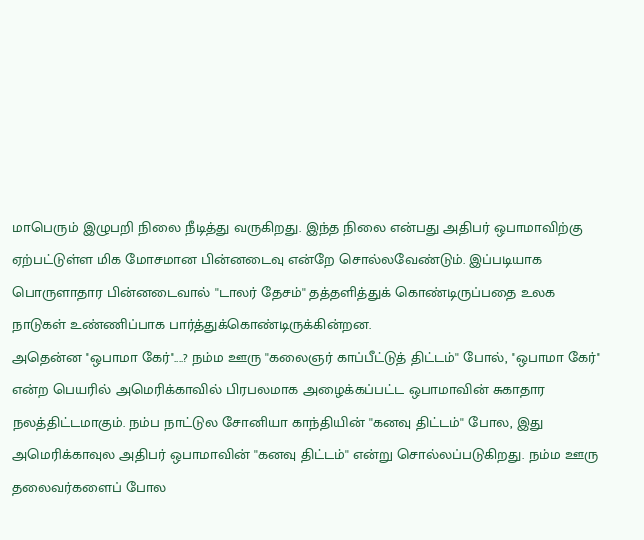மாபெரும் இழுபறி நிலை நீடித்து வருகிறது. இந்த நிலை என்பது அதிபர் ஒபாமாவிற்கு ஏற்பட்டுள்ள மிக மோசமான பின்னடைவு என்றே சொல்லவேண்டும். இப்படியாக பொருளாதார பின்னடைவால் ''டாலர் தேசம்'' தத்தளித்துக் கொண்டிருப்பதை உலக நாடுகள் உண்ணிப்பாக பார்த்துக்கொண்டிருக்கின்றன.
அதென்ன ''ஒபாமா கேர்''....? நம்ம ஊரு ''கலைஞர் காப்பீட்டுத் திட்டம்'' போல், ''ஒபாமா கேர்'' என்ற பெயரில் அமெரிக்காவில் பிரபலமாக அழைக்கப்பட்ட ஒபாமாவின் சுகாதார நலத்திட்டமாகும். நம்ப நாட்டுல சோனியா காந்தியின் ''கனவு திட்டம்'' போல, இது அமெரிக்காவுல அதிபர் ஒபாமாவின் ''கனவு திட்டம்'' என்று சொல்லப்படுகிறது. நம்ம ஊரு தலைவர்களைப் போல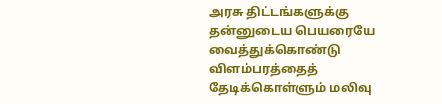அரசு திட்டங்களுக்கு தன்னுடைய பெயரையே வைத்துக்கொண்டு விளம்பரத்தைத் தேடிக்கொள்ளும் மலிவு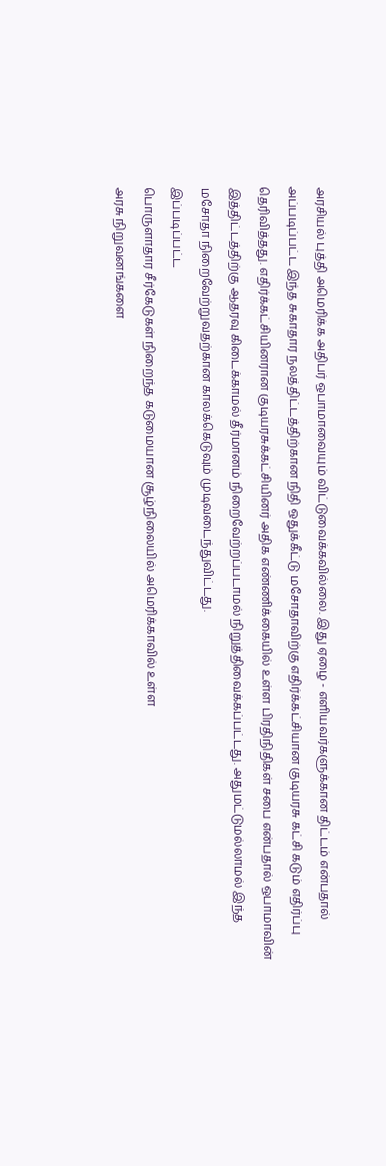அரசியல் புத்தி அமெரிக்க அதிபர் ஒபாமாவையும் விட்டுவைக்கவில்லை. இது ஏழை - எளியவர்களுக்கான திட்டம் என்பதால் அப்படிப்பட்ட இந்த சுகாதார நலத்திட்டத்திற்கான நிதி ஒதுக்கீட்டு மசோதாவிற்கு எதிர்க்கட்சியான குடியரசு கட்சி கடும் எதிர்ப்பு தெரிவித்தது. எதிர்க்கட்சியினரான குடியரசுக்கட்சியினர் அதிக எண்ணிக்கையில் உள்ள பிரதிநிதிகள் சபை என்பதால் ஒபாமாவின் இத்திட்டத்திற்கு ஆதரவு கிடைக்காமல் தீர்மானம் நிறைவேற்றப்படாமல் நிறுத்திவைக்கப்பட்டது. அதுமட்டுமல்லாமல் இந்த மசோதா நிறைவேற்றுவதற்கான காலக்கெடுவும் முடிவடைந்துவிட்டது.
இப்படிப்பட்ட
பொருளாதார சீர்கேடுகள் நிறைந்த கடுமையான சூழ்நிலையில் அமெரிக்காவில் உள்ள
அரசு நிறுவனங்களை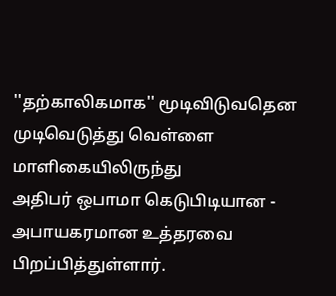''தற்காலிகமாக'' மூடிவிடுவதென முடிவெடுத்து வெள்ளை மாளிகையிலிருந்து
அதிபர் ஒபாமா கெடுபிடியான - அபாயகரமான உத்தரவை பிறப்பித்துள்ளார்.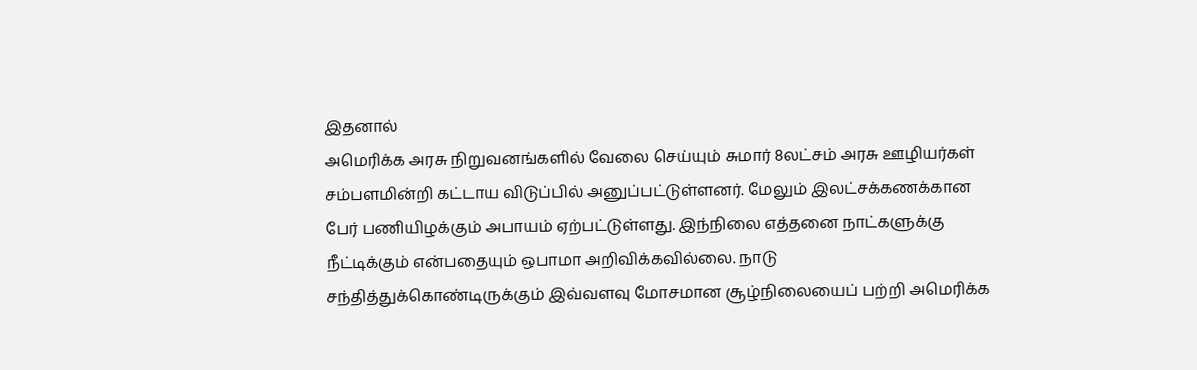இதனால்
அமெரிக்க அரசு நிறுவனங்களில் வேலை செய்யும் சுமார் 8லட்சம் அரசு ஊழியர்கள்
சம்பளமின்றி கட்டாய விடுப்பில் அனுப்பட்டுள்ளனர். மேலும் இலட்சக்கணக்கான
பேர் பணியிழக்கும் அபாயம் ஏற்பட்டுள்ளது. இந்நிலை எத்தனை நாட்களுக்கு
நீட்டிக்கும் என்பதையும் ஒபாமா அறிவிக்கவில்லை. நாடு
சந்தித்துக்கொண்டிருக்கும் இவ்வளவு மோசமான சூழ்நிலையைப் பற்றி அமெரிக்க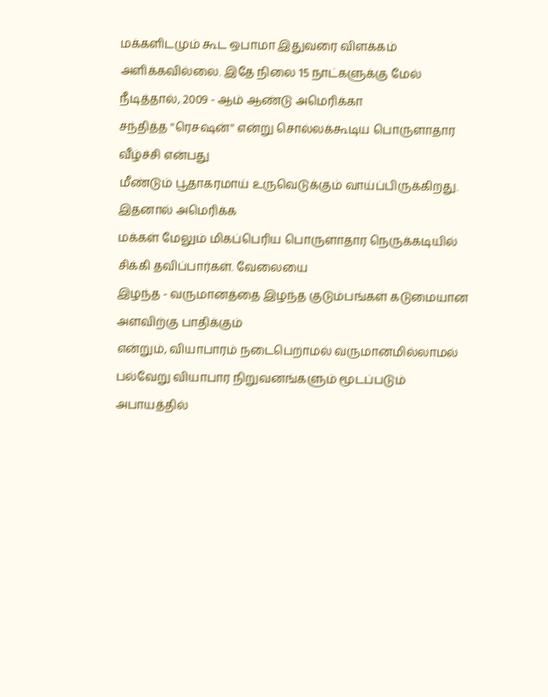மக்களிடமும் கூட ஒபாமா இதுவரை விளக்கம் அளிக்கவில்லை. இதே நிலை 15 நாட்களுக்கு மேல் நீடித்தால், 2009 - ஆம் ஆண்டு அமெரிக்கா
சந்தித்த ''ரெசஷன்'' என்று சொல்லக்கூடிய பொருளாதார வீழ்ச்சி என்பது
மீண்டும் பூதாகரமாய் உருவெடுக்கும் வாய்ப்பிருக்கிறது. இதனால் அமெரிக்க
மக்கள் மேலும் மிகப்பெரிய பொருளாதார நெருக்கடியில் சிக்கி தவிப்பார்கள். வேலையை
இழந்த - வருமானத்தை இழந்த குடும்பங்கள் கடுமையான அளவிற்கு பாதிக்கும்
என்றும், வியாபாரம் நடைபெறாமல் வருமானமில்லாமல் பல்வேறு வியாபார நிறுவனங்களும் மூடப்படும்
அபாயத்தில்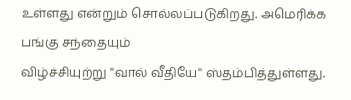உள்ளது என்றும் சொல்லப்படுகிறது. அமெரிக்க பங்கு சந்தையும்
விழ்ச்சியுற்று ''வால் வீதியே'' ஸ்தம்பித்துள்ளது.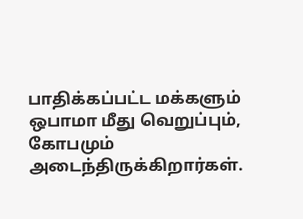பாதிக்கப்பட்ட மக்களும்
ஒபாமா மீது வெறுப்பும், கோபமும் அடைந்திருக்கிறார்கள்.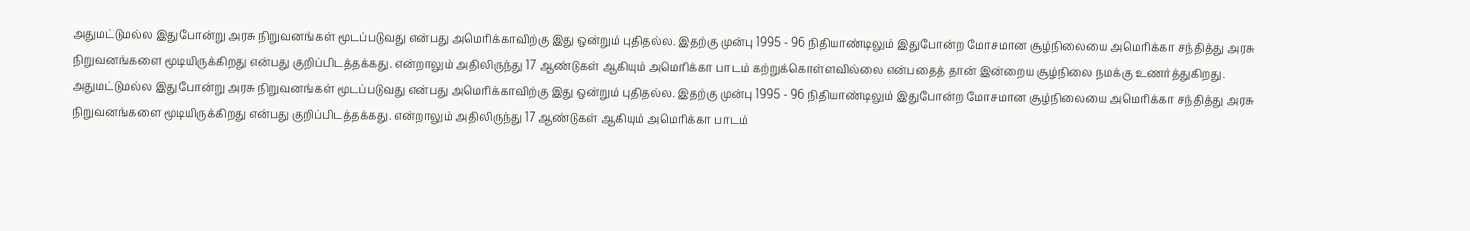அதுமட்டுமல்ல இதுபோன்று அரசு நிறுவனங்கள் மூடப்படுவது என்பது அமெரிக்காவிற்கு இது ஒன்றும் புதிதல்ல. இதற்கு முன்பு 1995 - 96 நிதியாண்டிலும் இதுபோன்ற மோசமான சூழ்நிலையை அமெரிக்கா சந்தித்து அரசு நிறுவனங்களை மூடியிருக்கிறது என்பது குறிப்பிடத்தக்கது. என்றாலும் அதிலிருந்து 17 ஆண்டுகள் ஆகியும் அமெரிக்கா பாடம் கற்றுக்கொள்ளவில்லை என்பதைத் தான் இன்றைய சூழ்நிலை நமக்கு உணர்த்துகிறது.
அதுமட்டுமல்ல இதுபோன்று அரசு நிறுவனங்கள் மூடப்படுவது என்பது அமெரிக்காவிற்கு இது ஒன்றும் புதிதல்ல. இதற்கு முன்பு 1995 - 96 நிதியாண்டிலும் இதுபோன்ற மோசமான சூழ்நிலையை அமெரிக்கா சந்தித்து அரசு நிறுவனங்களை மூடியிருக்கிறது என்பது குறிப்பிடத்தக்கது. என்றாலும் அதிலிருந்து 17 ஆண்டுகள் ஆகியும் அமெரிக்கா பாடம்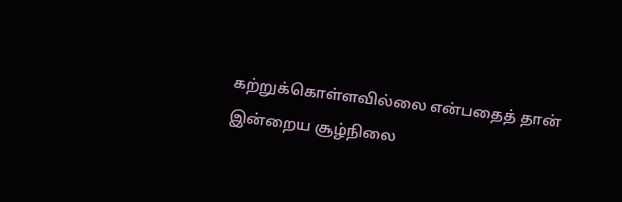கற்றுக்கொள்ளவில்லை என்பதைத் தான் இன்றைய சூழ்நிலை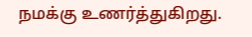நமக்கு உணர்த்துகிறது.